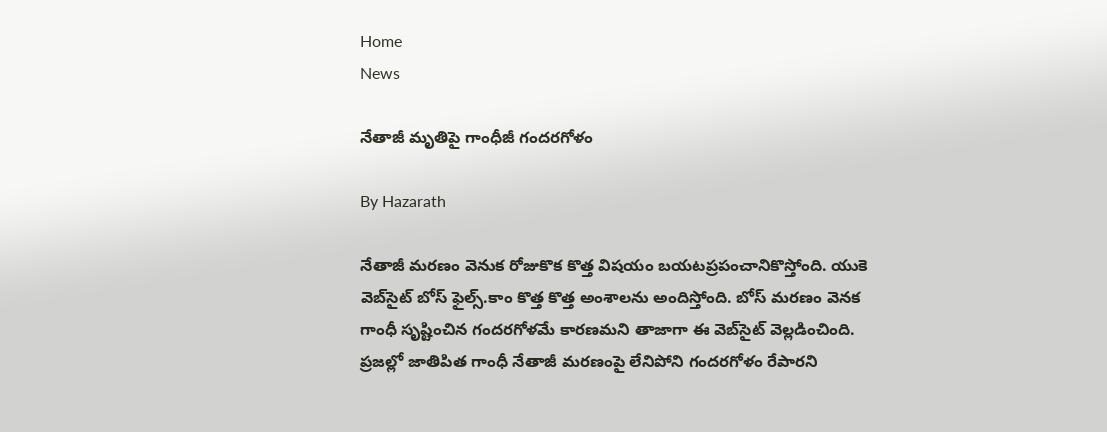Home
News

నేతాజీ మృతిపై గాంధీజీ గందరగోళం

By Hazarath

నేతాజీ మరణం వెనుక రోజుకొక కొత్త విషయం బయటప్రపంచానికొస్తోంది. యుకె వెబ్‌సైట్ బోస్ ఫైల్స్.కాం కొత్త కొత్త అంశాలను అందిస్తోంది. బోస్ మరణం వెనక గాంధీ సృష్టించిన గందరగోళమే కారణమని తాజాగా ఈ వెబ్‌సైట్ వెల్లడించింది. ప్రజల్లో జాతిపిత గాంధీ నేతాజీ మరణంపై లేనిపోని గందరగోళం రేపారని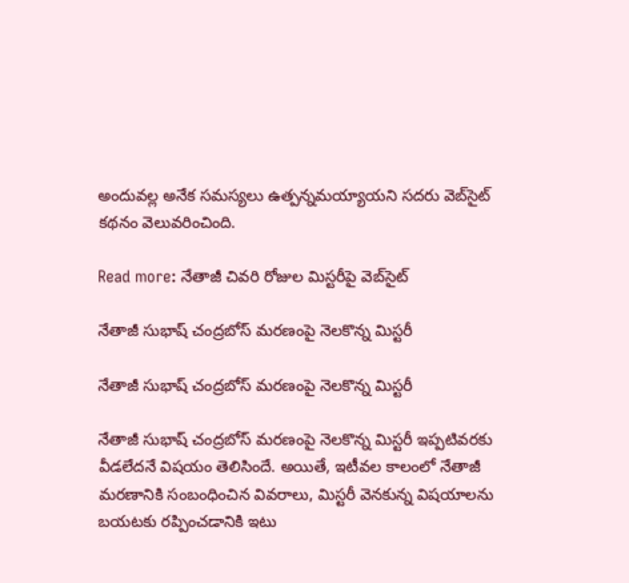అందువల్ల అనేక సమస్యలు ఉత్పన్నమయ్యాయని సదరు వెబ్‌సైట్ కథనం వెలువరించింది.

Read more: నేతాజీ చివరి రోజుల మిస్టరీపై వెబ్‌సైట్

నేతాజీ సుభాష్ చంద్రబోస్ మరణంపై నెలకొన్న మిస్టరీ

నేతాజీ సుభాష్ చంద్రబోస్ మరణంపై నెలకొన్న మిస్టరీ

నేతాజీ సుభాష్ చంద్రబోస్ మరణంపై నెలకొన్న మిస్టరీ ఇప్పటివరకు వీడలేదనే విషయం తెలిసిందే. అయితే, ఇటీవల కాలంలో నేతాజీ మరణానికి సంబంధించిన వివరాలు, మిస్టరీ వెనకున్న విషయాలను బయటకు రప్పించడానికి ఇటు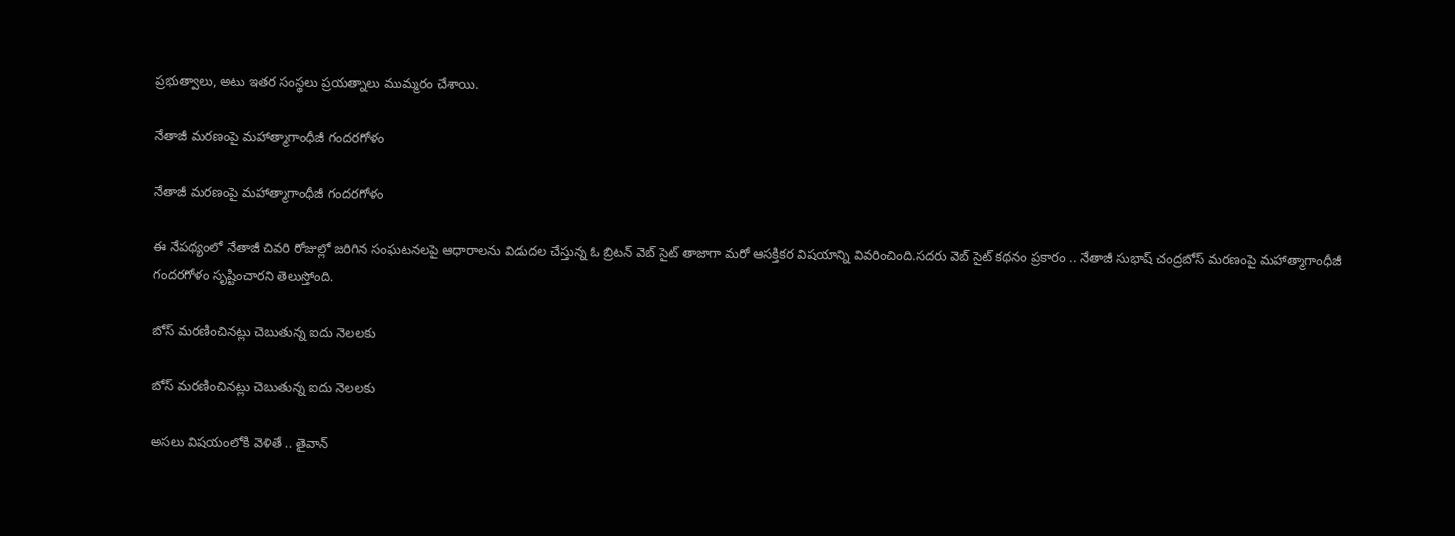ప్రభుత్వాలు, అటు ఇతర సంస్థలు ప్రయత్నాలు ముమ్మరం చేశాయి.

నేతాజీ మరణంపై మహాత్మాగాంధీజీ గందరగోళం

నేతాజీ మరణంపై మహాత్మాగాంధీజీ గందరగోళం

ఈ నేపథ్యంలో నేతాజీ చివరి రోజుల్లో జరిగిన సంఘటనలపై ఆధారాలను విడుదల చేస్తున్న ఓ బ్రిటన్ వెబ్ సైట్ తాజాగా మరో ఆసక్తికర విషయాన్ని వివరించింది.సదరు వెబ్ సైట్ కథనం ప్రకారం .. నేతాజీ సుభాష్ చంద్రబోస్ మరణంపై మహాత్మాగాంధీజీ గందరగోళం సృష్టించారని తెలుస్తోంది.

బోస్ మరణించినట్లు చెబుతున్న ఐదు నెలలకు

బోస్ మరణించినట్లు చెబుతున్న ఐదు నెలలకు

అసలు విషయంలోకి వెళితే .. తైవాన్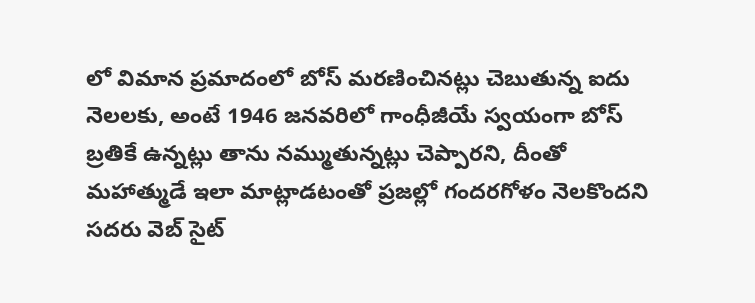లో విమాన ప్రమాదంలో బోస్ మరణించినట్లు చెబుతున్న ఐదు నెలలకు, అంటే 1946 జనవరిలో గాంధీజీయే స్వయంగా బోస్ బ్రతికే ఉన్నట్లు తాను నమ్ముతున్నట్లు చెప్పారని, దీంతో మహాత్ముడే ఇలా మాట్లాడటంతో ప్రజల్లో గందరగోళం నెలకొందని సదరు వెబ్ సైట్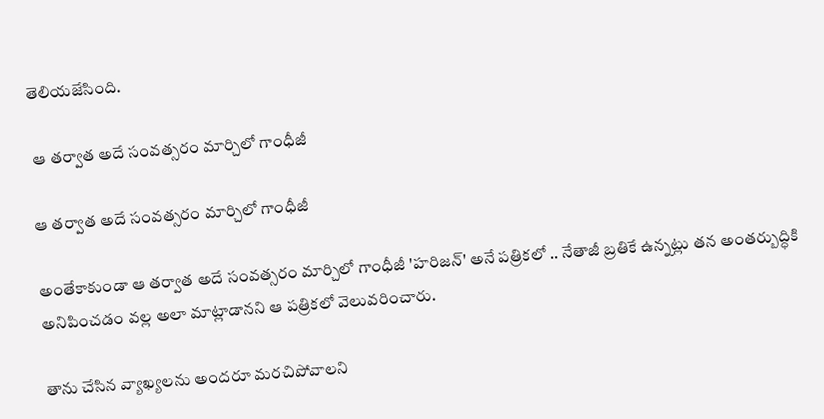తెలియజేసింది.

 ఆ తర్వాత అదే సంవత్సరం మార్చిలో గాంధీజీ

ఆ తర్వాత అదే సంవత్సరం మార్చిలో గాంధీజీ

అంతేకాకుండా ఆ తర్వాత అదే సంవత్సరం మార్చిలో గాంధీజీ 'హరిజన్' అనే పత్రికలో .. నేతాజీ బ్రతికే ఉన్నట్లు తన అంతర్బుద్ధికి అనిపించడం వల్ల అలా మాట్లాడానని ఆ పత్రికలో వెలువరించారు.

తాను చేసిన వ్యాఖ్యలను అందరూ మరచిపోవాలని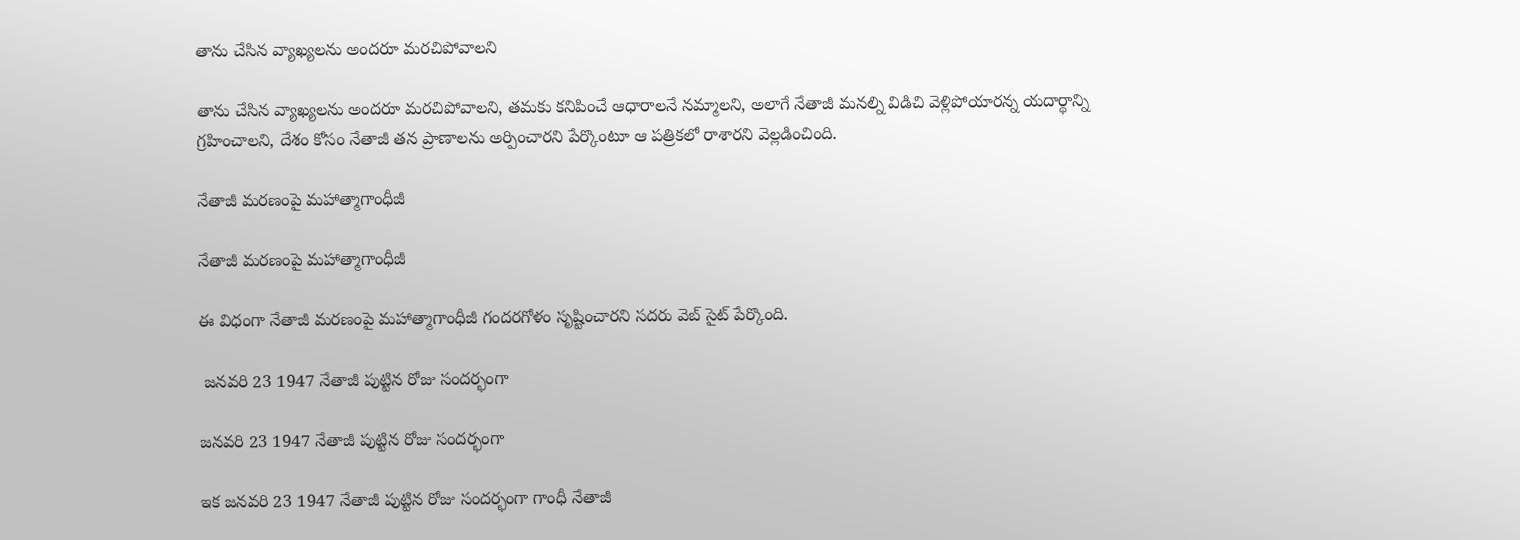తాను చేసిన వ్యాఖ్యలను అందరూ మరచిపోవాలని

తాను చేసిన వ్యాఖ్యలను అందరూ మరచిపోవాలని, తమకు కనిపించే ఆధారాలనే నమ్మాలని, అలాగే నేతాజీ మనల్ని విడిచి వెళ్లిపోయారన్న యదార్థాన్ని గ్రహించాలని, దేశం కోసం నేతాజీ తన ప్రాణాలను అర్పించారని పేర్కొంటూ ఆ పత్రికలో రాశారని వెల్లడించింది.

నేతాజీ మరణంపై మహాత్మాగాంధీజీ

నేతాజీ మరణంపై మహాత్మాగాంధీజీ

ఈ విధంగా నేతాజీ మరణంపై మహాత్మాగాంధీజీ గందరగోళం సృష్టించారని సదరు వెబ్ సైట్ పేర్కొంది.

 జనవరి 23 1947 నేతాజీ పుట్టిన రోజు సందర్భంగా

జనవరి 23 1947 నేతాజీ పుట్టిన రోజు సందర్భంగా

ఇక జనవరి 23 1947 నేతాజీ పుట్టిన రోజు సందర్భంగా గాంధీ నేతాజీ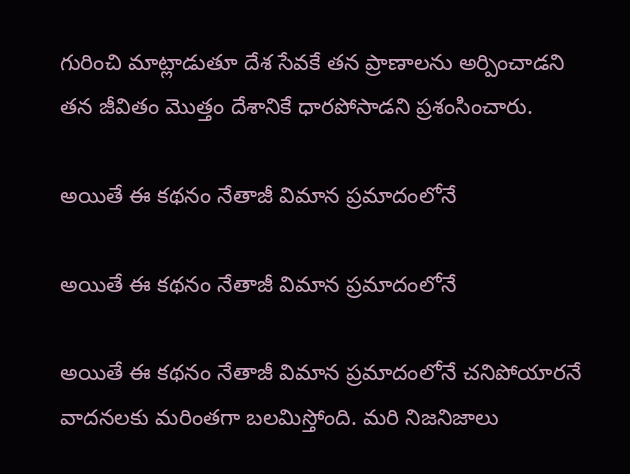గురించి మాట్లాడుతూ దేశ సేవకే తన ప్రాణాలను అర్పించాడని తన జీవితం మొత్తం దేశానికే ధారపోసాడని ప్రశంసించారు.

అయితే ఈ కథనం నేతాజీ విమాన ప్రమాదంలోనే

అయితే ఈ కథనం నేతాజీ విమాన ప్రమాదంలోనే

అయితే ఈ కథనం నేతాజీ విమాన ప్రమాదంలోనే చనిపోయారనే వాదనలకు మరింతగా బలమిస్తోంది. మరి నిజనిజాలు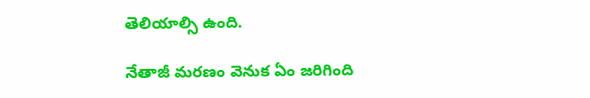తెలియాల్సి ఉంది.

నేతాజీ మరణం వెనుక ఏం జరిగింది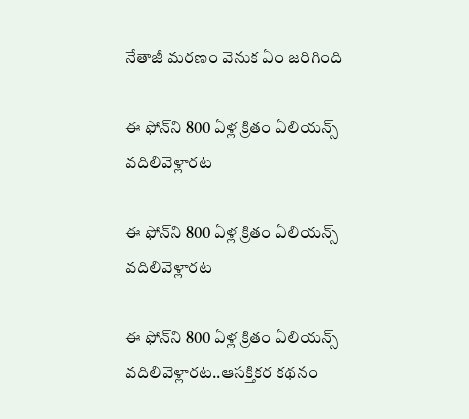నేతాజీ మరణం వెనుక ఏం జరిగింది

ఈ ఫోన్‌ని 800 ఏళ్ల క్రితం ఏలియన్స్ వదిలివెళ్లారట

ఈ ఫోన్‌ని 800 ఏళ్ల క్రితం ఏలియన్స్ వదిలివెళ్లారట

ఈ ఫోన్‌ని 800 ఏళ్ల క్రితం ఏలియన్స్ వదిలివెళ్లారట..ఆసక్తికర కథనం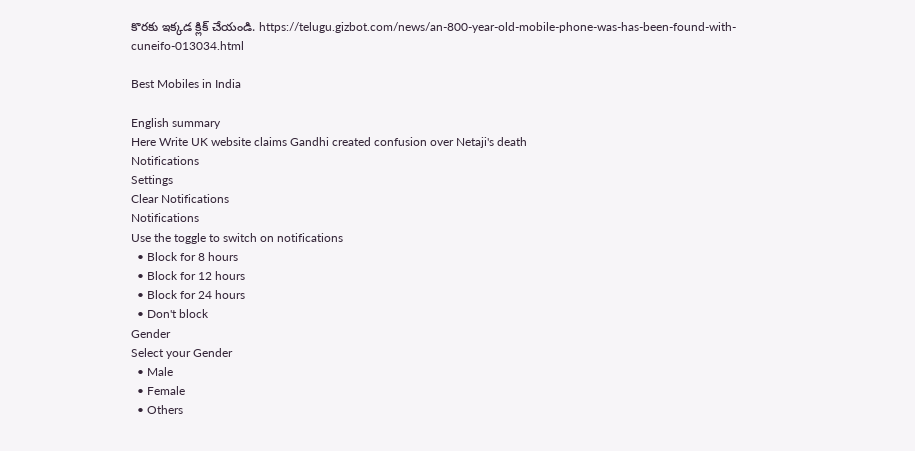కొరకు ఇక్కడ క్లిక్ చేయండి. https://telugu.gizbot.com/news/an-800-year-old-mobile-phone-was-has-been-found-with-cuneifo-013034.html

Best Mobiles in India

English summary
Here Write UK website claims Gandhi created confusion over Netaji's death
Notifications
Settings
Clear Notifications
Notifications
Use the toggle to switch on notifications
  • Block for 8 hours
  • Block for 12 hours
  • Block for 24 hours
  • Don't block
Gender
Select your Gender
  • Male
  • Female
  • Others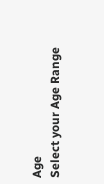Age
Select your Age Range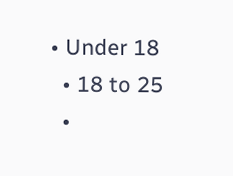• Under 18
  • 18 to 25
  •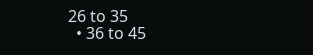26 to 35
  • 36 to 45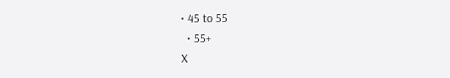• 45 to 55
  • 55+
X